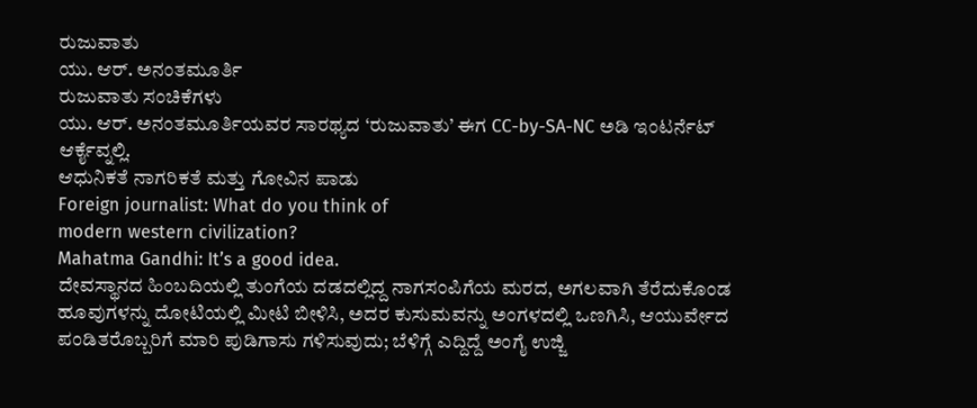ರುಜುವಾತು
ಯು. ಆರ್. ಅನಂತಮೂರ್ತಿ
ರುಜುವಾತು ಸಂಚಿಕೆಗಳು
ಯು. ಆರ್. ಅನಂತಮೂರ್ತಿಯವರ ಸಾರಥ್ಯದ ‘ರುಜುವಾತು’ ಈಗ CC-by-SA-NC ಅಡಿ ಇಂಟರ್ನೆಟ್ ಆರ್ಕೈವ್ನಲ್ಲಿ.
ಆಧುನಿಕತೆ ನಾಗರಿಕತೆ ಮತ್ತು ಗೋವಿನ ಪಾಡು
Foreign journalist: What do you think of
modern western civilization?
Mahatma Gandhi: It’s a good idea.
ದೇವಸ್ಥಾನದ ಹಿಂಬದಿಯಲ್ಲಿ ತುಂಗೆಯ ದಡದಲ್ಲಿದ್ದ ನಾಗಸಂಪಿಗೆಯ ಮರದ, ಅಗಲವಾಗಿ ತೆರೆದುಕೊಂಡ ಹೂವುಗಳನ್ನು ದೋಟಿಯಲ್ಲಿ ಮೀಟಿ ಬೀಳಿಸಿ, ಅದರ ಕುಸುಮವನ್ನು ಅಂಗಳದಲ್ಲಿ ಒಣಗಿಸಿ, ಆಯುರ್ವೇದ ಪಂಡಿತರೊಬ್ಬರಿಗೆ ಮಾರಿ ಪುಡಿಗಾಸು ಗಳಿಸುವುದು; ಬೆಳಿಗ್ಗೆ ಎದ್ದಿದ್ದೆ ಅಂಗೈ ಉಜ್ಜಿ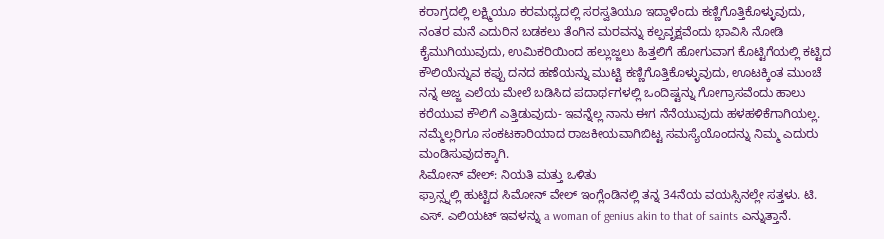ಕರಾಗ್ರದಲ್ಲಿ ಲಕ್ಷ್ಮಿಯೂ ಕರಮಧ್ಯದಲ್ಲಿ ಸರಸ್ವತಿಯೂ ಇದ್ದಾಳೆಂದು ಕಣ್ಣಿಗೊತ್ತಿಕೊಳ್ಳುವುದು, ನಂತರ ಮನೆ ಎದುರಿನ ಬಡಕಲು ತೆಂಗಿನ ಮರವನ್ನು ಕಲ್ಪವೃಕ್ಷವೆಂದು ಭಾವಿಸಿ ನೋಡಿ ಕೈಮುಗಿಯುವುದು, ಉಮಿಕರಿಯಿಂದ ಹಲ್ಲುಜ್ಜಲು ಹಿತ್ತಲಿಗೆ ಹೋಗುವಾಗ ಕೊಟ್ಟಿಗೆಯಲ್ಲಿ ಕಟ್ಟಿದ ಕೌಲಿಯೆನ್ನುವ ಕಪ್ಪು ದನದ ಹಣೆಯನ್ನು ಮುಟ್ಟಿ ಕಣ್ಣಿಗೊತ್ತಿಕೊಳ್ಳುವುದು, ಊಟಕ್ಕಿಂತ ಮುಂಚೆ ನನ್ನ ಅಜ್ಜ ಎಲೆಯ ಮೇಲೆ ಬಡಿಸಿದ ಪದಾರ್ಥಗಳಲ್ಲಿ ಒಂದಿಷ್ಟನ್ನು ಗೋಗ್ರಾಸವೆಂದು ಹಾಲು ಕರೆಯುವ ಕೌಲಿಗೆ ಎತ್ತಿಡುವುದು- ಇವನ್ನೆಲ್ಲ ನಾನು ಈಗ ನೆನೆಯುವುದು ಹಳಹಳಿಕೆಗಾಗಿಯಲ್ಲ. ನಮ್ಮೆಲ್ಲರಿಗೂ ಸಂಕಟಕಾರಿಯಾದ ರಾಜಕೀಯವಾಗಿಬಿಟ್ಟ ಸಮಸ್ಯೆಯೊಂದನ್ನು ನಿಮ್ಮ ಎದುರು ಮಂಡಿಸುವುದಕ್ಕಾಗಿ.
ಸಿಮೋನ್ ವೇಲ್: ನಿಯತಿ ಮತ್ತು ಒಳಿತು
ಫ್ರಾನ್ಸ್ನಲ್ಲಿ ಹುಟ್ಟಿದ ಸಿಮೋನ್ ವೇಲ್ ಇಂಗ್ಲೆಂಡಿನಲ್ಲಿ ತನ್ನ 34ನೆಯ ವಯಸ್ಸಿನಲ್ಲೇ ಸತ್ತಳು. ಟಿ. ಎಸ್. ಎಲಿಯಟ್ ಇವಳನ್ನು a woman of genius akin to that of saints ಎನ್ನುತ್ತಾನೆ.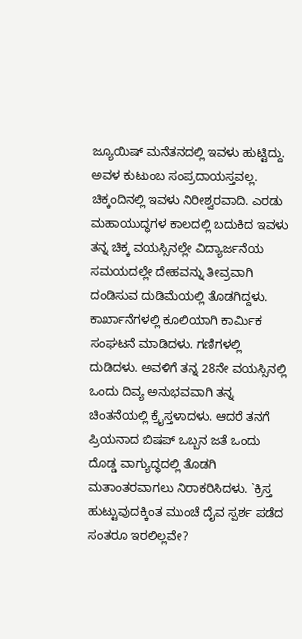ಜ್ಯೂಯಿಷ್ ಮನೆತನದಲ್ಲಿ ಇವಳು ಹುಟ್ಟಿದ್ದು. ಅವಳ ಕುಟುಂಬ ಸಂಪ್ರದಾಯಸ್ತವಲ್ಲ. ಚಿಕ್ಕಂದಿನಲ್ಲಿ ಇವಳು ನಿರೀಶ್ವರವಾದಿ. ಎರಡು ಮಹಾಯುದ್ಧಗಳ ಕಾಲದಲ್ಲಿ ಬದುಕಿದ ಇವಳು ತನ್ನ ಚಿಕ್ಕ ವಯಸ್ಸಿನಲ್ಲೇ ವಿದ್ಯಾರ್ಜನೆಯ ಸಮಯದಲ್ಲೇ ದೇಹವನ್ನು ತೀವ್ರವಾಗಿ ದಂಡಿಸುವ ದುಡಿಮೆಯಲ್ಲಿ ತೊಡಗಿದ್ದಳು. ಕಾರ್ಖಾನೆಗಳಲ್ಲಿ ಕೂಲಿಯಾಗಿ ಕಾರ್ಮಿಕ ಸಂಘಟನೆ ಮಾಡಿದಳು. ಗಣಿಗಳಲ್ಲಿ ದುಡಿದಳು. ಅವಳಿಗೆ ತನ್ನ 28ನೇ ವಯಸ್ಸಿನಲ್ಲಿ ಒಂದು ದಿವ್ಯ ಅನುಭವವಾಗಿ ತನ್ನ ಚಿಂತನೆಯಲ್ಲಿ ಕ್ರೈಸ್ತಳಾದಳು. ಆದರೆ ತನಗೆ ಪ್ರಿಯನಾದ ಬಿಷಪ್ ಒಬ್ಬನ ಜತೆ ಒಂದು ದೊಡ್ಡ ವಾಗ್ಯುದ್ಧದಲ್ಲಿ ತೊಡಗಿ ಮತಾಂತರವಾಗಲು ನಿರಾಕರಿಸಿದಳು. `ಕ್ರಿಸ್ತ ಹುಟ್ಟುವುದಕ್ಕಿಂತ ಮುಂಚೆ ದೈವ ಸ್ಪರ್ಶ ಪಡೆದ ಸಂತರೂ ಇರಲಿಲ್ಲವೇ?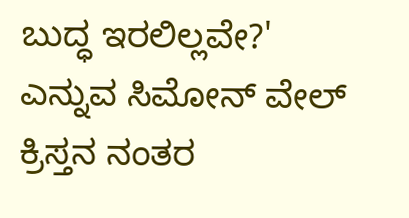ಬುದ್ಧ ಇರಲಿಲ್ಲವೇ?' ಎನ್ನುವ ಸಿಮೋನ್ ವೇಲ್ ಕ್ರಿಸ್ತನ ನಂತರ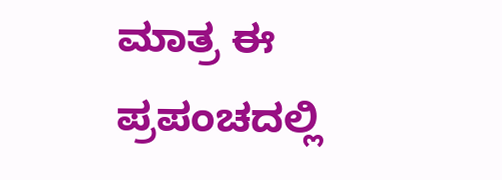ಮಾತ್ರ ಈ ಪ್ರಪಂಚದಲ್ಲಿ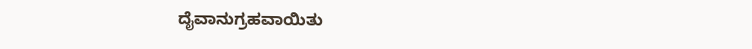ದೈವಾನುಗ್ರಹವಾಯಿತು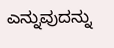ಎನ್ನುವುದನ್ನು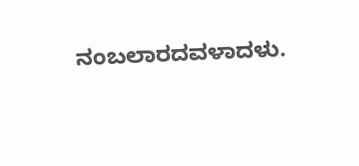ನಂಬಲಾರದವಳಾದಳು.